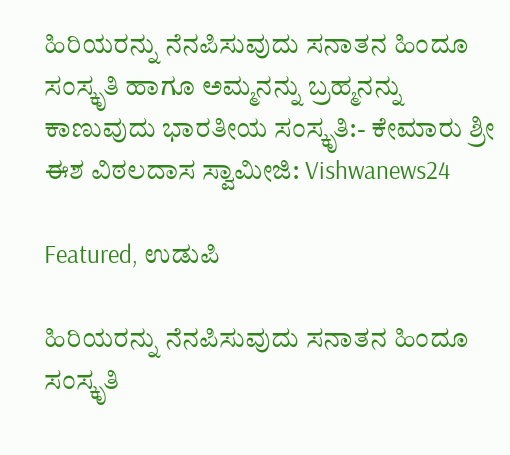ಹಿರಿಯರನ್ನು ನೆನಪಿಸುವುದು ಸನಾತನ ಹಿಂದೂ ಸಂಸ್ಕೃತಿ ಹಾಗೂ ಅಮ್ಮನನ್ನು ಬ್ರಹ್ಮನನ್ನು ಕಾಣುವುದು ಭಾರತೀಯ ಸಂಸ್ಕೃತಿ:- ಕೇಮಾರು ಶ್ರೀ ಈಶ ವಿಠಲದಾಸ ಸ್ವಾಮೀಜಿ: Vishwanews24

Featured, ಉಡುಪಿ

ಹಿರಿಯರನ್ನು ನೆನಪಿಸುವುದು ಸನಾತನ ಹಿಂದೂ ಸಂಸ್ಕೃತಿ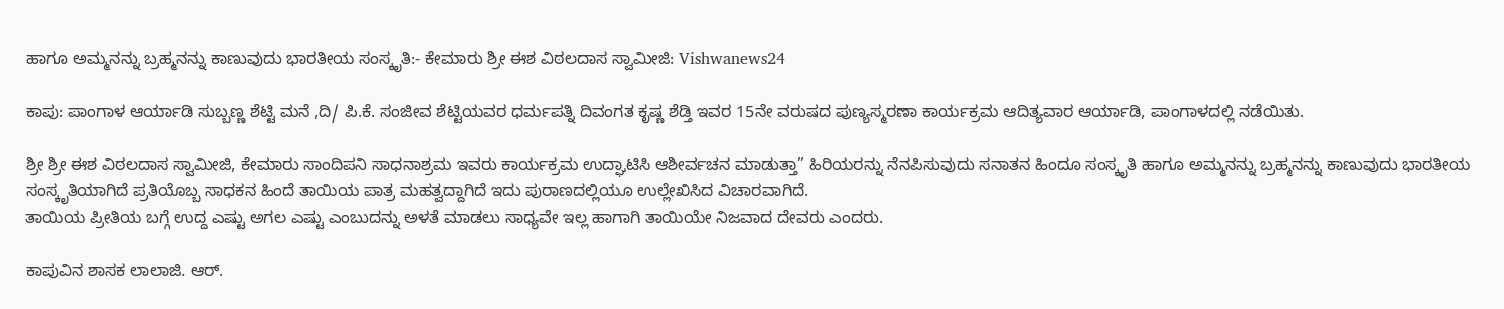ಹಾಗೂ ಅಮ್ಮನನ್ನು ಬ್ರಹ್ಮನನ್ನು ಕಾಣುವುದು ಭಾರತೀಯ ಸಂಸ್ಕೃತಿ:- ಕೇಮಾರು ಶ್ರೀ ಈಶ ವಿಠಲದಾಸ ಸ್ವಾಮೀಜಿ: Vishwanews24

ಕಾಪು: ಪಾಂಗಾಳ ಆರ್ಯಾಡಿ ಸುಬ್ಬಣ್ಣ ಶೆಟ್ಟಿ ಮನೆ ,ದಿ/ ಪಿ.ಕೆ. ಸಂಜೀವ ಶೆಟ್ಟಿಯವರ ಧರ್ಮಪತ್ನಿ ದಿವಂಗತ ಕೃಷ್ಣ ಶೆಡ್ತಿ ಇವರ 15ನೇ ವರುಷದ ಪುಣ್ಯಸ್ಮರಣಾ ಕಾರ್ಯಕ್ರಮ ಆದಿತ್ಯವಾರ ಆರ್ಯಾಡಿ, ಪಾಂಗಾಳದಲ್ಲಿ ನಡೆಯಿತು.

ಶ್ರೀ ಶ್ರೀ ಈಶ ವಿಠಲದಾಸ ಸ್ವಾಮೀಜಿ, ಕೇಮಾರು ಸಾಂದಿಪನಿ ಸಾಧನಾಶ್ರಮ ಇವರು ಕಾರ್ಯಕ್ರಮ ಉದ್ಘಾಟಿಸಿ ಆಶೀರ್ವಚನ ಮಾಡುತ್ತಾ” ಹಿರಿಯರನ್ನು ನೆನಪಿಸುವುದು ಸನಾತನ ಹಿಂದೂ ಸಂಸ್ಕೃತಿ ಹಾಗೂ ಅಮ್ಮನನ್ನು ಬ್ರಹ್ಮನನ್ನು ಕಾಣುವುದು ಭಾರತೀಯ ಸಂಸ್ಕೃತಿಯಾಗಿದೆ ಪ್ರತಿಯೊಬ್ಬ ಸಾಧಕನ‌ ಹಿಂದೆ ತಾಯಿಯ ಪಾತ್ರ ಮಹತ್ವದ್ದಾಗಿದೆ ಇದು ಪುರಾಣದಲ್ಲಿಯೂ ಉಲ್ಲೇಖಿಸಿದ ವಿಚಾರವಾಗಿದೆ.
ತಾಯಿಯ ಪ್ರೀತಿಯ ಬಗ್ಗೆ ಉದ್ದ ಎಷ್ಟು ಅಗಲ ಎಷ್ಟು ಎಂಬುದನ್ನು ಅಳತೆ ಮಾಡಲು ಸಾಧ್ಯವೇ ಇಲ್ಲ ಹಾಗಾಗಿ ತಾಯಿಯೇ ನಿಜವಾದ ದೇವರು ಎಂದರು.

ಕಾಪುವಿನ ಶಾಸಕ ಲಾಲಾಜಿ. ಆರ್.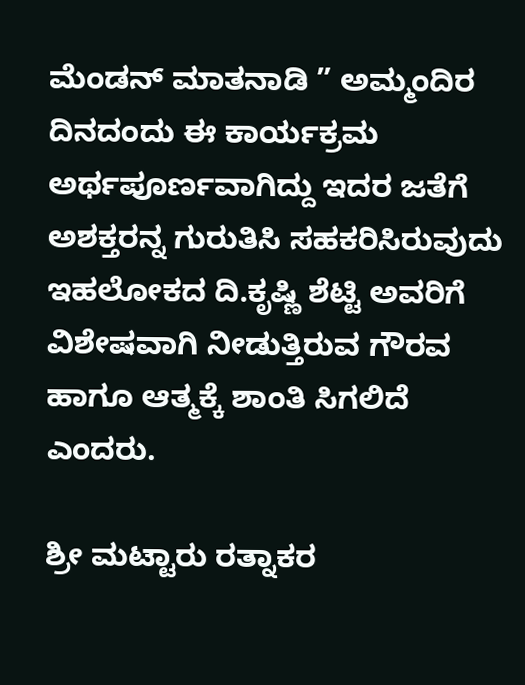ಮೆಂಡನ್ ಮಾತನಾಡಿ ” ಅಮ್ಮಂದಿರ ದಿನದಂದು ಈ ಕಾರ್ಯಕ್ರಮ ಅರ್ಥಪೂರ್ಣವಾಗಿದ್ದು ಇದರ ಜತೆಗೆ ಅಶಕ್ತರನ್ನ ಗುರುತಿಸಿ ಸಹಕರಿಸಿರುವುದು ಇಹಲೋಕದ ದಿ.ಕೃಷ್ಣಿ ಶೆಟ್ಟಿ ಅವರಿಗೆ ವಿಶೇಷವಾಗಿ ನೀಡುತ್ತಿರುವ ಗೌರವ ಹಾಗೂ ಆತ್ಮಕ್ಕೆ ಶಾಂತಿ ಸಿಗಲಿದೆ ಎಂದರು.

ಶ್ರೀ ಮಟ್ಟಾರು ರತ್ನಾಕರ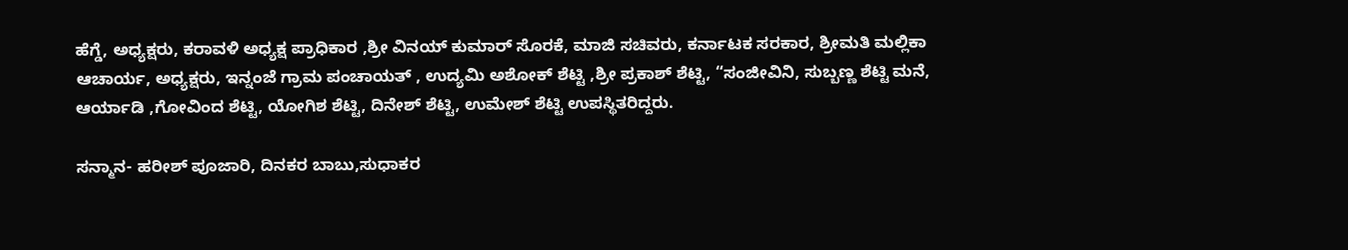ಹೆಗ್ಡೆ, ಅಧ್ಯಕ್ಷರು, ಕರಾವಳಿ ಅಧ್ಯಕ್ಷ ಪ್ರಾಧಿಕಾರ ,ಶ್ರೀ ವಿನಯ್ ಕುಮಾರ್ ಸೊರಕೆ, ಮಾಜಿ ಸಚಿವರು, ಕರ್ನಾಟಕ ಸರಕಾರ, ಶ್ರೀಮತಿ ಮಲ್ಲಿಕಾ ಆಚಾರ್ಯ, ಅಧ್ಯಕ್ಷರು, ಇನ್ನಂಜೆ ಗ್ರಾಮ ಪಂಚಾಯತ್ , ಉದ್ಯಮಿ ಅಶೋಕ್ ಶೆಟ್ಟಿ ,ಶ್ರೀ ಪ್ರಕಾಶ್ ಶೆಟ್ಟಿ, “ಸಂಜೀವಿನಿ, ಸುಬ್ಬಣ್ಣ ಶೆಟ್ಟಿ ಮನೆ, ಆರ್ಯಾಡಿ ,ಗೋವಿಂದ ಶೆಟ್ಟಿ, ಯೋಗಿಶ ಶೆಟ್ಟಿ, ದಿನೇಶ್ ಶೆಟ್ಟಿ, ಉಮೇಶ್ ಶೆಟ್ಟಿ ಉಪಸ್ಥಿತರಿದ್ದರು.

ಸನ್ಮಾನ- ಹರೀಶ್ ಪೂಜಾರಿ, ದಿನಕರ ಬಾಬು,ಸುಧಾಕರ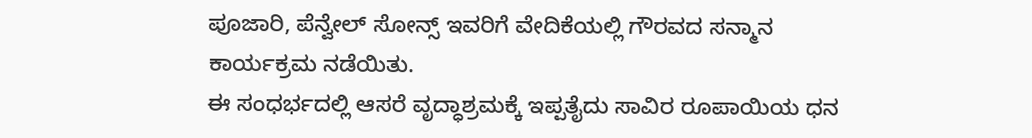ಪೂಜಾರಿ, ಪೆನ್ವೇಲ್ ಸೋನ್ಸ್ ಇವರಿಗೆ ವೇದಿಕೆಯಲ್ಲಿ ಗೌರವದ ಸನ್ಮಾನ ಕಾರ್ಯಕ್ರಮ ನಡೆಯಿತು.
ಈ ಸಂಧರ್ಭದಲ್ಲಿ ಆಸರೆ ವೃದ್ಧಾಶ್ರಮಕ್ಕೆ ಇಪ್ಪತೈದು ಸಾವಿರ ರೂಪಾಯಿಯ ಧನ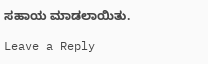ಸಹಾಯ ಮಾಡಲಾಯಿತು.

Leave a Reply